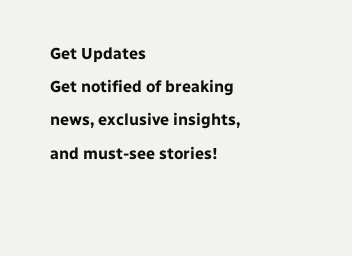Get Updates
Get notified of breaking news, exclusive insights, and must-see stories!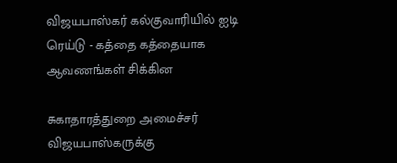விஜயபாஸ்கர் கல்குவாரியில் ஐடி ரெய்டு - கத்தை கத்தையாக ஆவணங்கள் சிக்கின

சுகாதாரத்துறை அமைச்சர் விஜயபாஸ்கருக்கு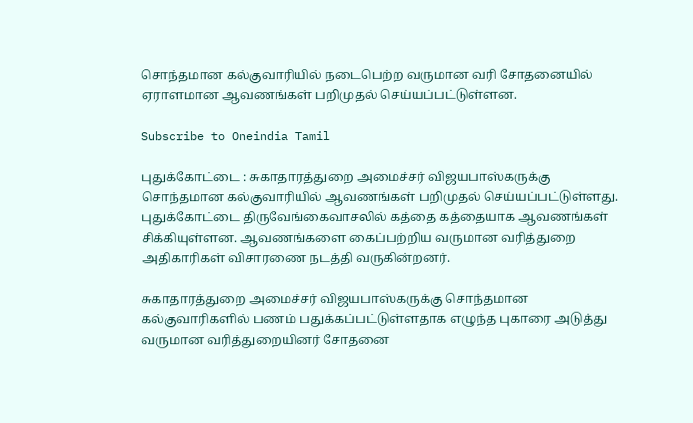சொந்தமான கல்குவாரியில் நடைபெற்ற வருமான வரி சோதனையில் ஏராளமான ஆவணங்கள் பறிமுதல் செய்யப்பட்டுள்ளன.

Subscribe to Oneindia Tamil

புதுக்கோட்டை : சுகாதாரத்துறை அமைச்சர் விஜயபாஸ்கருக்கு சொந்தமான கல்குவாரியில் ஆவணங்கள் பறிமுதல் செய்யப்பட்டுள்ளது. புதுக்கோட்டை திருவேங்கைவாசலில் கத்தை கத்தையாக ஆவணங்கள் சிக்கியுள்ளன. ஆவணங்களை கைப்பற்றிய வருமான வரித்துறை அதிகாரிகள் விசாரணை நடத்தி வருகின்றனர்.

சுகாதாரத்துறை அமைச்சர் விஜயபாஸ்கருக்கு சொந்தமான கல்குவாரிகளில் பணம் பதுக்கப்பட்டுள்ளதாக எழுந்த புகாரை அடுத்து வருமான வரித்துறையினர் சோதனை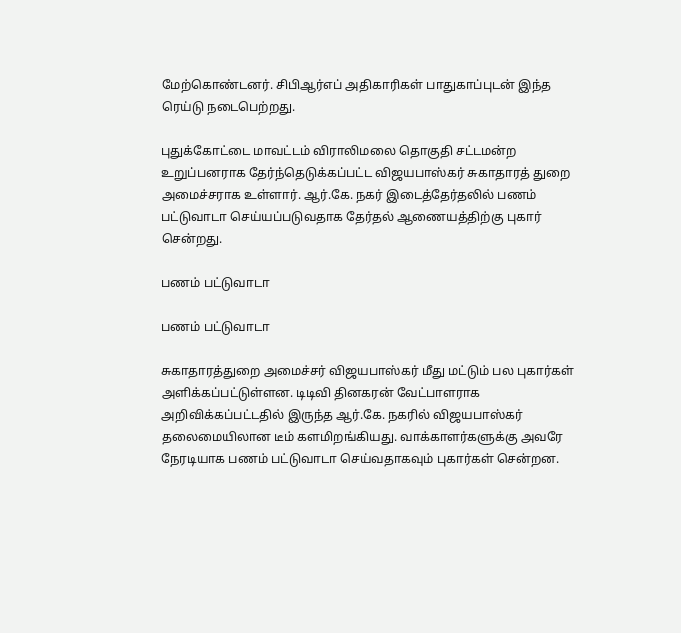மேற்கொண்டனர். சிபிஆர்எப் அதிகாரிகள் பாதுகாப்புடன் இந்த ரெய்டு நடைபெற்றது.

புதுக்கோட்டை மாவட்டம் விராலிமலை தொகுதி சட்டமன்ற உறுப்பனராக தேர்ந்தெடுக்கப்பட்ட விஜயபாஸ்கர் சுகாதாரத் துறை அமைச்சராக உள்ளார். ஆர்.கே. நகர் இடைத்தேர்தலில் பணம் பட்டுவாடா செய்யப்படுவதாக தேர்தல் ஆணையத்திற்கு புகார் சென்றது.

பணம் பட்டுவாடா

பணம் பட்டுவாடா

சுகாதாரத்துறை அமைச்சர் விஜயபாஸ்கர் மீது மட்டும் பல புகார்கள் அளிக்கப்பட்டுள்ளன. டிடிவி தினகரன் வேட்பாளராக அறிவிக்கப்பட்டதில் இருந்த ஆர்.கே. நகரில் விஜயபாஸ்கர் தலைமையிலான டீம் களமிறங்கியது. வாக்காளர்களுக்கு அவரே நேரடியாக பணம் பட்டுவாடா செய்வதாகவும் புகார்கள் சென்றன.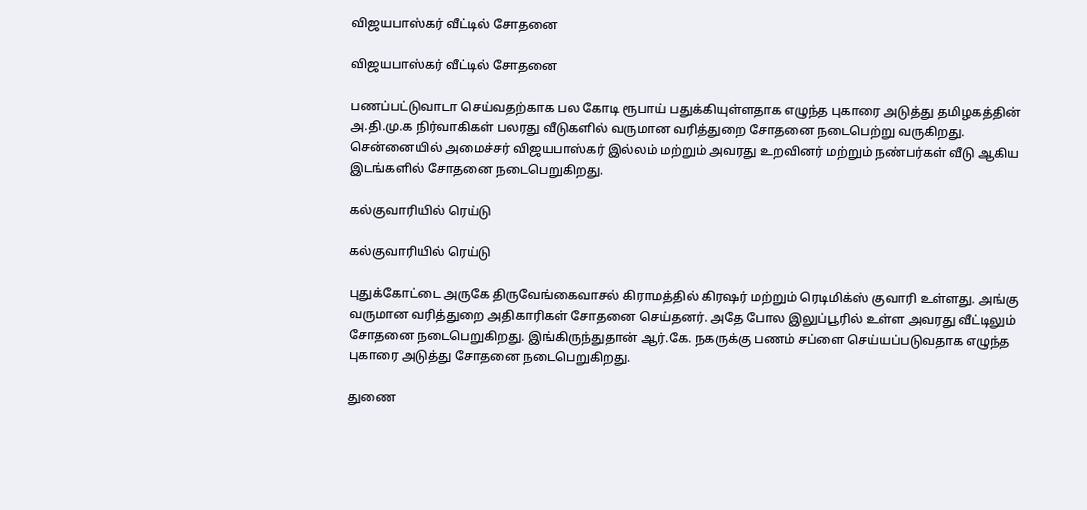விஜயபாஸ்கர் வீட்டில் சோதனை

விஜயபாஸ்கர் வீட்டில் சோதனை

பணப்பட்டுவாடா செய்வதற்காக பல கோடி ரூபாய் பதுக்கியுள்ளதாக எழுந்த புகாரை அடுத்து தமிழகத்தின் அ.தி.மு.க நிர்வாகிகள் பலரது வீடுகளில் வருமான வரித்துறை சோதனை நடைபெற்று வருகிறது. சென்னையில் அமைச்சர் விஜயபாஸ்கர் இல்லம் மற்றும் அவரது உறவினர் மற்றும் நண்பர்கள் வீடு ஆகிய இடங்களில் சோதனை நடைபெறுகிறது.

கல்குவாரியில் ரெய்டு

கல்குவாரியில் ரெய்டு

புதுக்கோட்டை அருகே திருவேங்கைவாசல் கிராமத்தில் கிரஷர் மற்றும் ரெடிமிக்ஸ் குவாரி உள்ளது. அங்கு வருமான வரித்துறை அதிகாரிகள் சோதனை செய்தனர். அதே போல இலுப்பூரில் உள்ள அவரது வீட்டிலும் சோதனை நடைபெறுகிறது. இங்கிருந்துதான் ஆர்.கே. நகருக்கு பணம் சப்ளை செய்யப்படுவதாக எழுந்த புகாரை அடுத்து சோதனை நடைபெறுகிறது.

துணை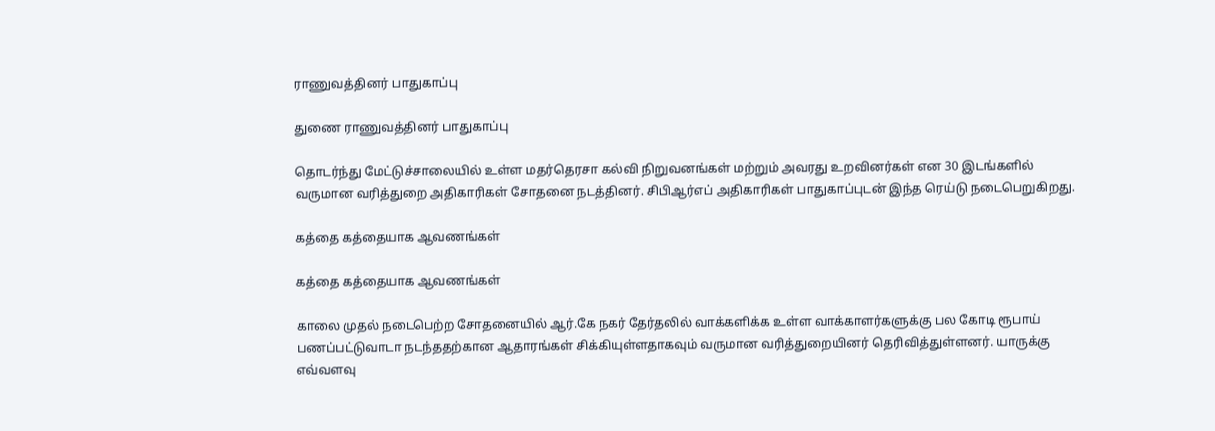ராணுவத்தினர் பாதுகாப்பு

துணை ராணுவத்தினர் பாதுகாப்பு

தொடர்ந்து மேட்டுச்சாலையில் உள்ள மதர்தெரசா கல்வி நிறுவனங்கள் மற்றும் அவரது உறவினர்கள் என 30 இடங்களில் வருமான வரித்துறை அதிகாரிகள் சோதனை நடத்தினர். சிபிஆர்எப் அதிகாரிகள் பாதுகாப்புடன் இந்த ரெய்டு நடைபெறுகிறது.

கத்தை கத்தையாக ஆவணங்கள்

கத்தை கத்தையாக ஆவணங்கள்

காலை முதல் நடைபெற்ற சோதனையில் ஆர்.கே நகர் தேர்தலில் வாக்களிக்க உள்ள வாக்காளர்களுக்கு பல கோடி ரூபாய் பணப்பட்டுவாடா நடந்ததற்கான ஆதாரங்கள் சிக்கியுள்ளதாகவும் வருமான வரித்துறையினர் தெரிவித்துள்ளனர். யாருக்கு எவ்வளவு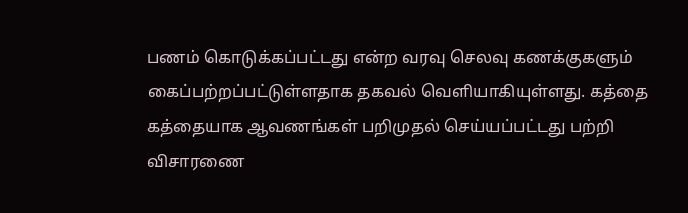பணம் கொடுக்கப்பட்டது என்ற வரவு செலவு கணக்குகளும் கைப்பற்றப்பட்டுள்ளதாக தகவல் வெளியாகியுள்ளது. கத்தை கத்தையாக ஆவணங்கள் பறிமுதல் செய்யப்பட்டது பற்றி விசாரணை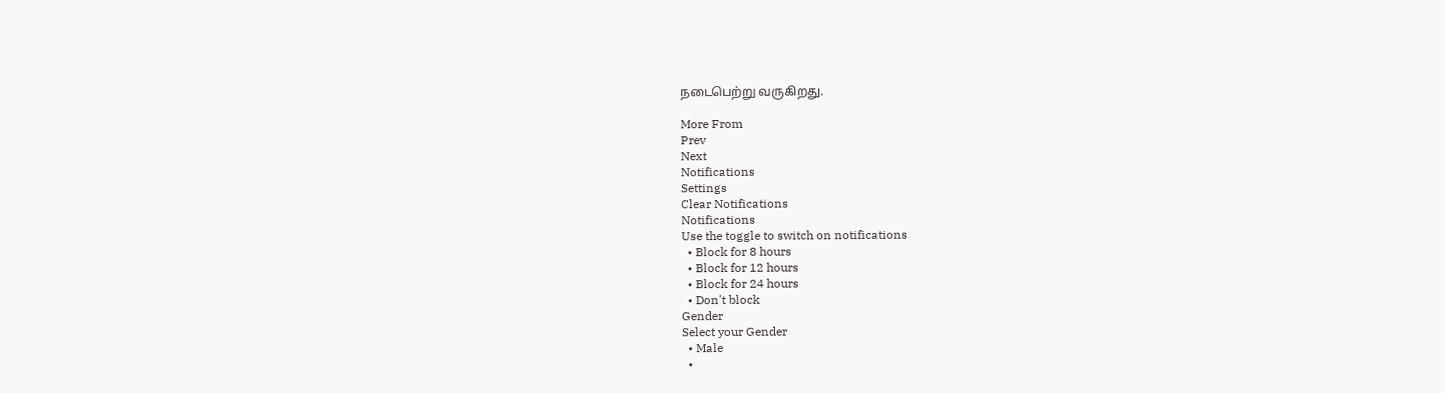நடைபெற்று வருகிறது.

More From
Prev
Next
Notifications
Settings
Clear Notifications
Notifications
Use the toggle to switch on notifications
  • Block for 8 hours
  • Block for 12 hours
  • Block for 24 hours
  • Don't block
Gender
Select your Gender
  • Male
  •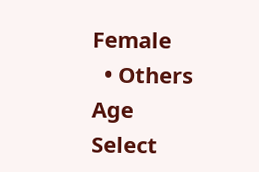Female
  • Others
Age
Select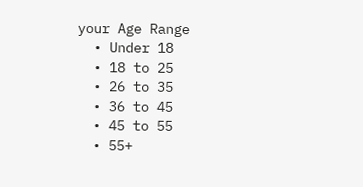your Age Range
  • Under 18
  • 18 to 25
  • 26 to 35
  • 36 to 45
  • 45 to 55
  • 55+